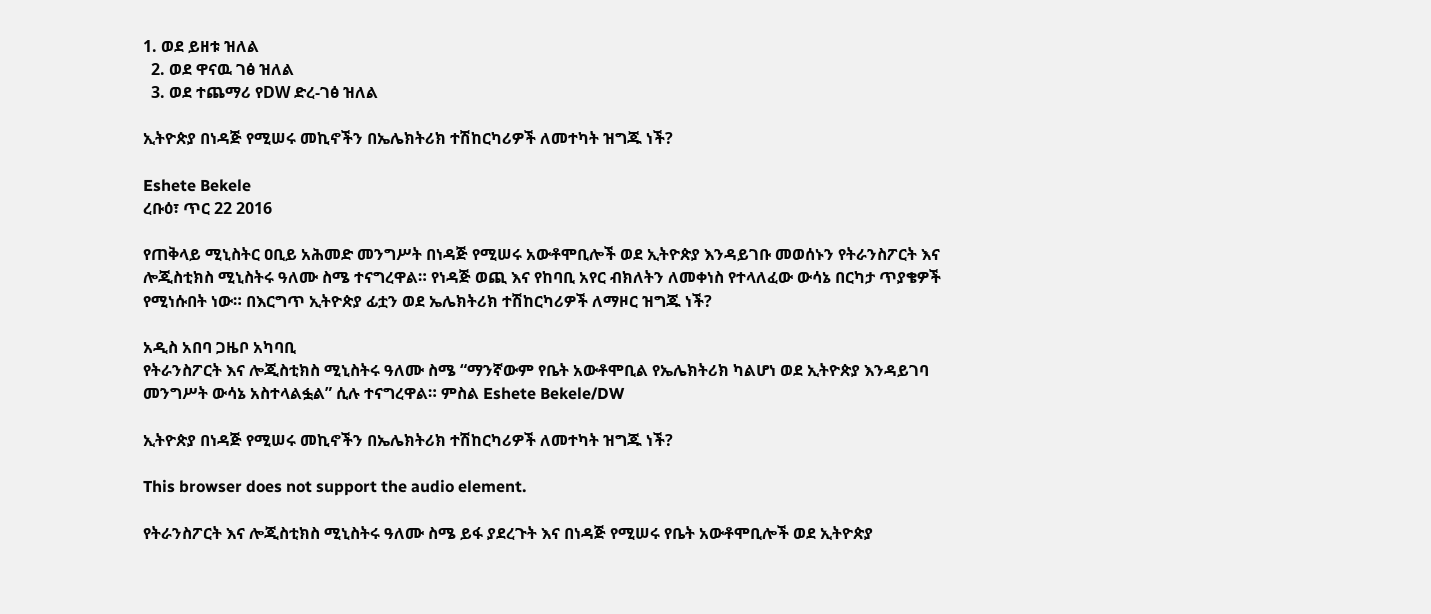1. ወደ ይዘቱ ዝለል
  2. ወደ ዋናዉ ገፅ ዝለል
  3. ወደ ተጨማሪ የDW ድረ-ገፅ ዝለል

ኢትዮጵያ በነዳጅ የሚሠሩ መኪኖችን በኤሌክትሪክ ተሽከርካሪዎች ለመተካት ዝግጁ ነች?

Eshete Bekele
ረቡዕ፣ ጥር 22 2016

የጠቅላይ ሚኒስትር ዐቢይ አሕመድ መንግሥት በነዳጅ የሚሠሩ አውቶሞቢሎች ወደ ኢትዮጵያ እንዳይገቡ መወሰኑን የትራንስፖርት እና ሎጂስቲክስ ሚኒስትሩ ዓለሙ ስሜ ተናግረዋል። የነዳጅ ወጪ እና የከባቢ አየር ብክለትን ለመቀነስ የተላለፈው ውሳኔ በርካታ ጥያቄዎች የሚነሱበት ነው። በእርግጥ ኢትዮጵያ ፊቷን ወደ ኤሌክትሪክ ተሽከርካሪዎች ለማዞር ዝግጁ ነች?

አዲስ አበባ ጋዜቦ አካባቢ
የትራንስፖርት እና ሎጂስቲክስ ሚኒስትሩ ዓለሙ ስሜ “ማንኛውም የቤት አውቶሞቢል የኤሌክትሪክ ካልሆነ ወደ ኢትዮጵያ እንዳይገባ መንግሥት ውሳኔ አስተላልፏል” ሲሉ ተናግረዋል። ምስል Eshete Bekele/DW

ኢትዮጵያ በነዳጅ የሚሠሩ መኪኖችን በኤሌክትሪክ ተሽከርካሪዎች ለመተካት ዝግጁ ነች?

This browser does not support the audio element.

የትራንስፖርት እና ሎጂስቲክስ ሚኒስትሩ ዓለሙ ስሜ ይፋ ያደረጉት እና በነዳጅ የሚሠሩ የቤት አውቶሞቢሎች ወደ ኢትዮጵያ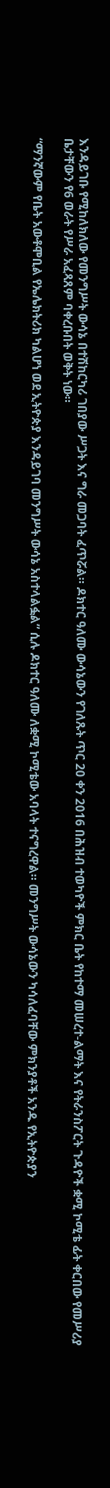እንዳይገቡ የሚከለክለው የመንግሥት ውሳኔ በተሽከርካሪ ገበያው ሥጋት እና ግራ መጋባት ፈጥሯል። ዶክተር ዓለሙ ውሳኔውን የገለጹት ጥር 20 ቀን 2016 በሕዝብ ተወካዮች ምክር ቤት የከተማ መሠረተ-ልማት እና የትራንስፖርት ጉዳዮች ቋሚ ኮሚቴ ፊት ቀርበው የመሥሪያ ቤታቸውን የ6 ወራት የሥራ አፈጻጸም ባቀረቡበት ወቅት ነው።

“ማንኛውም የቤት አውቶሞቢል የኤሌክትሪክ ካልሆነ ወደ ኢትዮጵያ እንዳይገባ መንግሥት ውሳኔ አስተላልፏል” ሲሉ ዶክተር ዓለሙ ለቋሚ ኮሚቴው አባላት ተናግረዋል። መንግሥት ውሳኔውን ካሳለፈባቸው ምክንያቶች አንዱ የኢትዮጵያን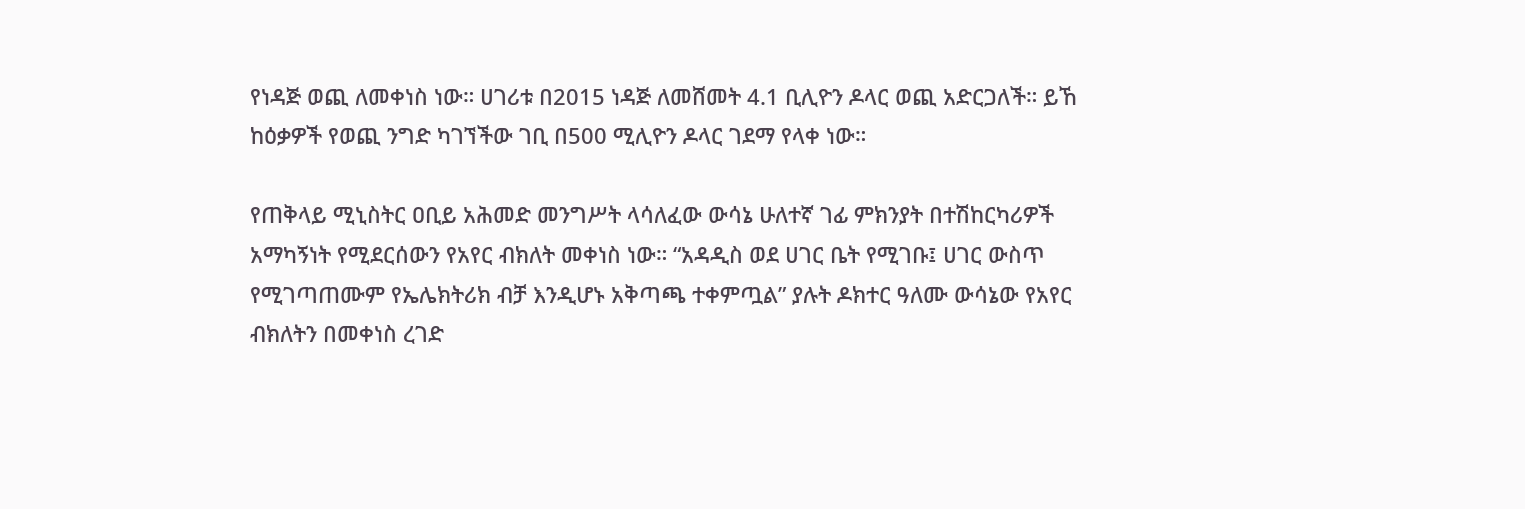የነዳጅ ወጪ ለመቀነስ ነው። ሀገሪቱ በ2015 ነዳጅ ለመሸመት 4.1 ቢሊዮን ዶላር ወጪ አድርጋለች። ይኸ ከዕቃዎች የወጪ ንግድ ካገኘችው ገቢ በ500 ሚሊዮን ዶላር ገደማ የላቀ ነው።

የጠቅላይ ሚኒስትር ዐቢይ አሕመድ መንግሥት ላሳለፈው ውሳኔ ሁለተኛ ገፊ ምክንያት በተሽከርካሪዎች አማካኝነት የሚደርሰውን የአየር ብክለት መቀነስ ነው። “አዳዲስ ወደ ሀገር ቤት የሚገቡ፤ ሀገር ውስጥ የሚገጣጠሙም የኤሌክትሪክ ብቻ እንዲሆኑ አቅጣጫ ተቀምጧል” ያሉት ዶክተር ዓለሙ ውሳኔው የአየር ብክለትን በመቀነስ ረገድ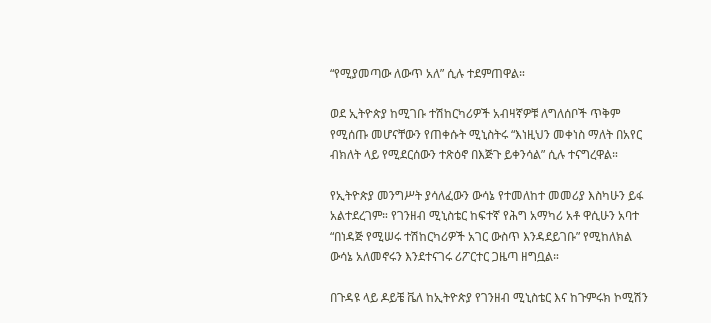“የሚያመጣው ለውጥ አለ” ሲሉ ተደምጠዋል።

ወደ ኢትዮጵያ ከሚገቡ ተሽከርካሪዎች አብዛኛዎቹ ለግለሰቦች ጥቅም የሚሰጡ መሆናቸውን የጠቀሱት ሚኒስትሩ “እነዚህን መቀነስ ማለት በአየር ብክለት ላይ የሚደርሰውን ተጽዕኖ በእጅጉ ይቀንሳል” ሲሉ ተናግረዋል።

የኢትዮጵያ መንግሥት ያሳለፈውን ውሳኔ የተመለከተ መመሪያ እስካሁን ይፋ አልተደረገም። የገንዘብ ሚኒስቴር ከፍተኛ የሕግ አማካሪ አቶ ዋሲሁን አባተ “በነዳጅ የሚሠሩ ተሽከርካሪዎች አገር ውስጥ እንዳደይገቡ” የሚከለክል ውሳኔ አለመኖሩን እንደተናገሩ ሪፖርተር ጋዜጣ ዘግቧል።

በጉዳዩ ላይ ዶይቼ ቬለ ከኢትዮጵያ የገንዘብ ሚኒስቴር እና ከጉምሩክ ኮሚሽን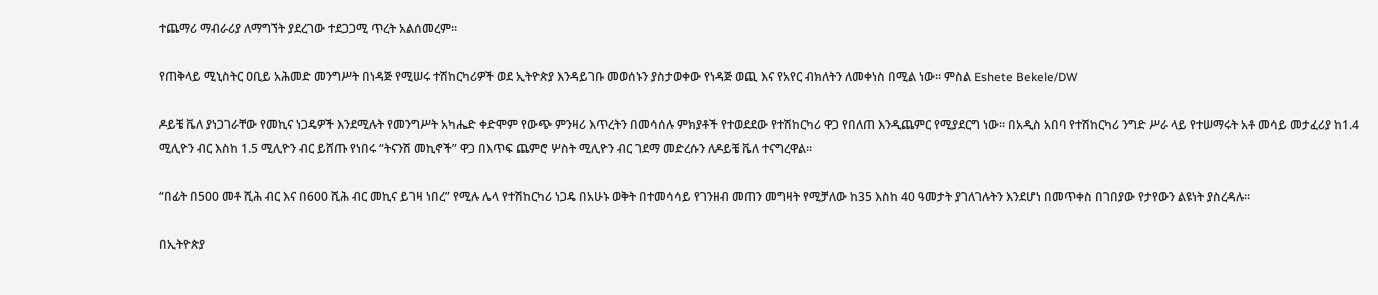ተጨማሪ ማብራሪያ ለማግኘት ያደረገው ተደጋጋሚ ጥረት አልሰመረም።

የጠቅላይ ሚኒስትር ዐቢይ አሕመድ መንግሥት በነዳጅ የሚሠሩ ተሽከርካሪዎች ወደ ኢትዮጵያ እንዳይገቡ መወሰኑን ያስታወቀው የነዳጅ ወጪ እና የአየር ብክለትን ለመቀነስ በሚል ነው። ምስል Eshete Bekele/DW

ዶይቼ ቬለ ያነጋገራቸው የመኪና ነጋዴዎች እንደሚሉት የመንግሥት አካሔድ ቀድሞም የውጭ ምንዛሪ እጥረትን በመሳሰሉ ምክያቶች የተወደደው የተሽከርካሪ ዋጋ የበለጠ እንዲጨምር የሚያደርግ ነው። በአዲስ አበባ የተሽከርካሪ ንግድ ሥራ ላይ የተሠማሩት አቶ መሳይ መታፈሪያ ከ1.4 ሚሊዮን ብር እስከ 1.5 ሚሊዮን ብር ይሸጡ የነበሩ “ትናንሽ መኪኖች” ዋጋ በእጥፍ ጨምሮ ሦስት ሚሊዮን ብር ገደማ መድረሱን ለዶይቼ ቬለ ተናግረዋል።

“በፊት በ500 መቶ ሺሕ ብር እና በ600 ሺሕ ብር መኪና ይገዛ ነበረ” የሚሉ ሌላ የተሽከርካሪ ነጋዴ በአሁኑ ወቅት በተመሳሳይ የገንዘብ መጠን መግዛት የሚቻለው ከ35 እስከ 40 ዓመታት ያገለገሉትን እንደሆነ በመጥቀስ በገበያው የታየውን ልዩነት ያስረዳሉ።

በኢትዮጵያ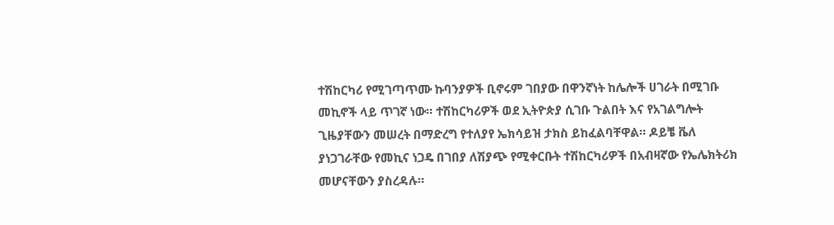ተሽከርካሪ የሚገጣጥሙ ኩባንያዎች ቢኖሩም ገበያው በዋንኛነት ከሌሎች ሀገራት በሚገቡ መኪኖች ላይ ጥገኛ ነው። ተሽከርካሪዎች ወደ ኢትዮጵያ ሲገቡ ጉልበት እና የአገልግሎት ጊዜያቸውን መሠረት በማድረግ የተለያየ ኤክሳይዝ ታክስ ይከፈልባቸዋል። ዶይቼ ቬለ ያነጋገራቸው የመኪና ነጋዴ በገበያ ለሽያጭ የሚቀርቡት ተሽከርካሪዎች በአብዛኛው የኤሌክትሪክ መሆናቸውን ያስረዳሉ።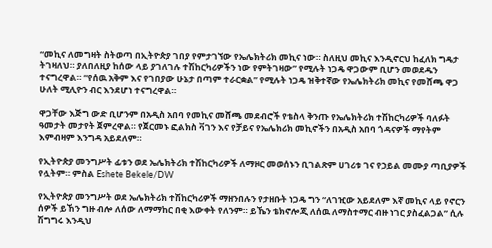“መኪና ለመግዛት ስትወጣ በኢትዮጵያ ገበያ የምታገኘው የኤሌክትሪክ መኪና ነው። ስለዚህ መኪና እንዲኖርህ ከፈለክ ግዴታ ትገዛለህ። ያለበለዚያ ከሰው ላይ ያገለገሉ ተሽከርካሪዎችን ነው የምትገዛው” የሚሉት ነጋዴ ዋጋውም ቢሆን መወደዱን ተናግረዋል። “የሰዉ አቅም እና የገበያው ሁኔታ በጣም ተራርቋል” የሚሉት ነጋዴ ዝቅተኛው የኤሌክትሪክ መኪና የመሸጫ ዋጋ ሁለት ሚሊዮን ብር እንደሆነ ተናግረዋል።

ዋጋቸው እጅግ ውድ ቢሆንም በአዲስ አበባ የመኪና መሸጫ መደብሮች የቴስላ ቅንጡ የኤሌክትሪክ ተሽከርካሪዎች ባለፉት ዓመታት መታየት ጀምረዋል። የጀርመኑ ፎልክስ ቫገን እና የቻይና የኤሌክሪክ መኪኖችን በአዲስ አበባ ጎዳናዎች ማየትም እምብዛም እንግዳ አይደለም።

የኢትዮጵያ መንግሥት ፊቱን ወደ ኤሌክትሪክ ተሽከርካሪዎች ለማዞር መወሰኑን ቢገልጽም ሀገሪቱ ገና የኃይል መሙያ ጣቢያዎች የሏትም። ምስል Eshete Bekele/DW

የኢትዮጵያ መንግሥት ወደ ኤሌክትሪክ ተሽከርካሪዎች ማዘንበሉን የታዘቡት ነጋዴ ግን “ለገዢው አይደለም እኛ መኪና ላይ የኖርን ሰዎች ይኸን ግዙ ብሎ ለሰው ለማማከር በቂ እውቀት የለንም። ይኼን ቴክኖሎጂ ለሰዉ ለማስተማር ብዙ ነገር ያስፈልጋል” ሲሉ ሽግግሩ እንዲህ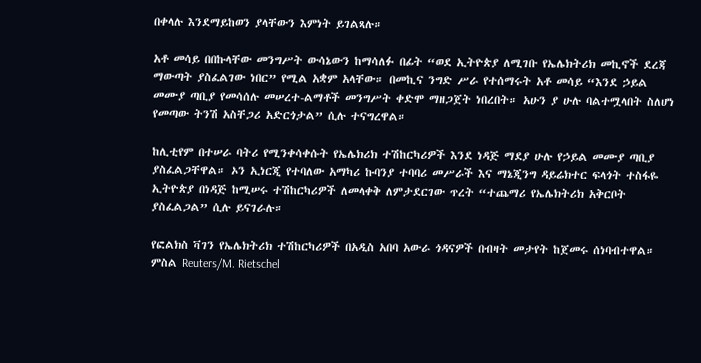በቀላሉ እንደማይከወን ያላቸውን እምነት ይገልጻሉ።

አቶ መሳይ በበኩላቸው መንግሥት ውሳኔውን ከማሳለፉ በፊት “ወደ ኢትዮጵያ ለሚገቡ የኤሌክትሪክ መኪኖች ደረጃ ማውጣት ያስፈልገው ነበር” የሚል አቋም አላቸው። በመኪና ንግድ ሥራ የተሰማሩት አቶ መሳይ “እንደ ኃይል መሙያ ጣቢያ የመሳሰሉ መሠረተ-ልማቶች መንግሥት ቀድሞ ማዘጋጀት ነበረበት። አሁን ያ ሁሉ ባልተሟላበት ስለሆነ የመጣው ትንሽ አስቸጋሪ አድርጎታል” ሲሉ ተናግረዋል።

ከሊቲየም በተሠራ ባትሪ የሚንቀሳቀሱት የኤሌክሪክ ተሽከርካሪዎች እንደ ነዳጅ ማደያ ሁሉ የኃይል መሙያ ጣቢያ ያስፈልጋቸዋል። ኦን ኢነርጂ የተባለው አማካሪ ኩባንያ ተባባሪ መሥራች እና ማኔጂንግ ዳይሬክተር ፍላጎት ተስፋዬ ኢትዮጵያ በነዳጅ ከሚሠሩ ተሽከርካሪዎች ለመላቀቅ ለምታደርገው ጥረት “ተጨማሪ የኤሌክትሪክ አቅርቦት ያስፈልጋል” ሲሉ ይናገራሉ።

የፎልክስ ቫገን የኤሌክትሪክ ተሽከርካሪዎች በአዲስ አበባ አውራ ጎዳናዎች በብዛት መታየት ከጀመሩ ሰነባብተዋል። ምስል Reuters/M. Rietschel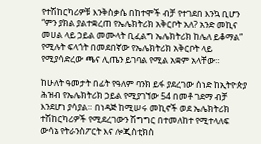የተሽከርካሪዎቹ እንቅስቃሴ በከተሞች ብቻ የተገደበ እንኳ ቢሆን “ምን ያክል ያልተቋረጠ የኤሌክትሪክ አቅርቦት አለ? አንድ መኪና መሀል ላይ ኃይል መሙላት ቢፈልግ ኤሌክትሪክ ከሌለ ይቆማል” የሚሉት ፍላጎት በመደበኛው የኤሌክትሪክ አቅርቦት ላይ የሚያሳድረው ጫና ሊጤን ይገባል የሚል አቋም አላቸው።

ከሁለት ዓመታት በፊት የዓለም ባንክ ይፋ ያደረገው ሰነድ ከኢትዮጵያ ሕዝብ የኤሌክትሪክ ኃይል የሚያገኘው 54 በመቶ ገደማ ብቻ እንደሆነ ያሳያል። በነዳጅ ከሚሠሩ መኪኖች ወደ ኤሌክትሪክ ተሽከርካሪዎች የሚደረገውን ሽግግር በተመለከተ የሚተላለፍ ውሳኔ የትራንስፖርት እና ሎጂስቲክስ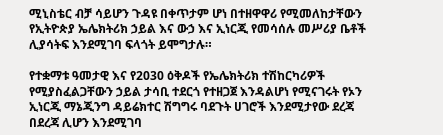ሚኒስቴር ብቻ ሳይሆን ጉዳዩ በቀጥታም ሆነ በተዘዋዋሪ የሚመለከታቸውን የኢትዮጵያ ኤሌክትሪክ ኃይል እና ውኃ እና ኢነርጂ የመሳሰሉ መሥሪያ ቤቶች ሊያሳትፍ እንደሚገባ ፍላጎት ይሞግታሉ።

የተቋማቱ ዓመታዊ እና የ2030 ዕቅዶች የኤሌክትሪክ ተሽከርካሪዎች የሚያስፈልጋቸውን ኃይል ታሳቢ ተደርጎ የተዘጋጀ እንዳልሆነ የሚናገሩት የኦን ኢነርጂ ማኔጂንግ ዳይሬክተር ሽግግሩ ባደጉት ሀገሮች እንደሚታየው ደረጃ በደረጃ ሊሆን እንደሚገባ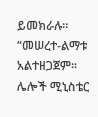ይመክራሉ። “መሠረተ-ልማቱ አልተዘጋጀም። ሌሎች ሚኒስቴር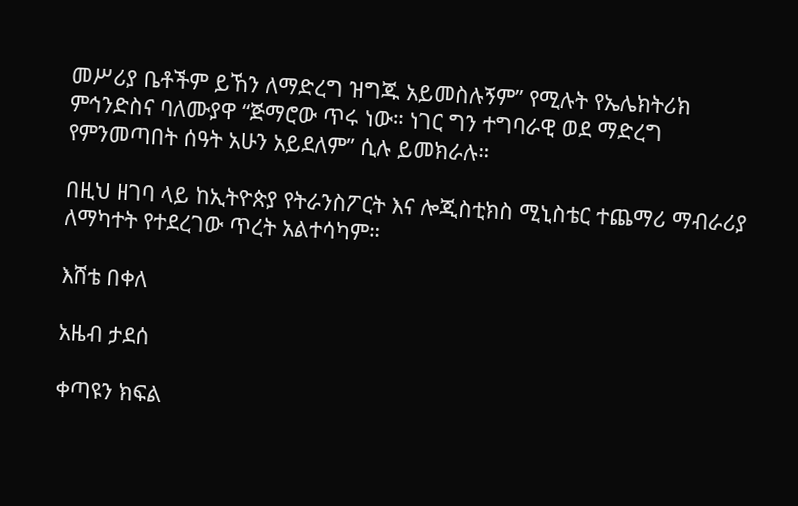መሥሪያ ቤቶችም ይኸን ለማድረግ ዝግጁ አይመስሉኝም” የሚሉት የኤሌክትሪክ ምኅንድስና ባለሙያዋ “ጅማሮው ጥሩ ነው። ነገር ግን ተግባራዊ ወደ ማድረግ የምንመጣበት ሰዓት አሁን አይደለም” ሲሉ ይመክራሉ።

በዚህ ዘገባ ላይ ከኢትዮጵያ የትራንስፖርት እና ሎጂስቲክስ ሚኒስቴር ተጨማሪ ማብራሪያ ለማካተት የተደረገው ጥረት አልተሳካም።

እሸቴ በቀለ

አዜብ ታደሰ

ቀጣዩን ክፍል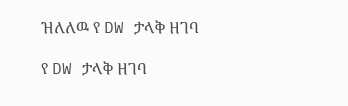ዝለለዉ የ DW ታላቅ ዘገባ

የ DW ታላቅ ዘገባ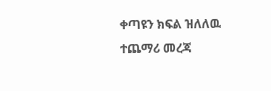ቀጣዩን ክፍል ዝለለዉ ተጨማሪ መረጃ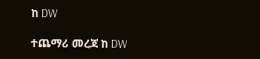ከ DW

ተጨማሪ መረጃ ከ DW